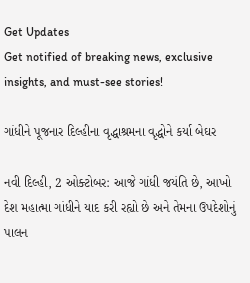Get Updates
Get notified of breaking news, exclusive insights, and must-see stories!

ગાંધીને પૂજનાર દિલ્હીના વૃદ્ધાશ્રમના વૃદ્ધોને કર્યા બેઘર

નવી દિલ્હી, 2 ઓક્ટોબર: આજે ગાંધી જયંતિ છે, આખો દેશ મહાત્મા ગાંધીને યાદ કરી રહ્યો છે અને તેમના ઉપદેશોનું પાલન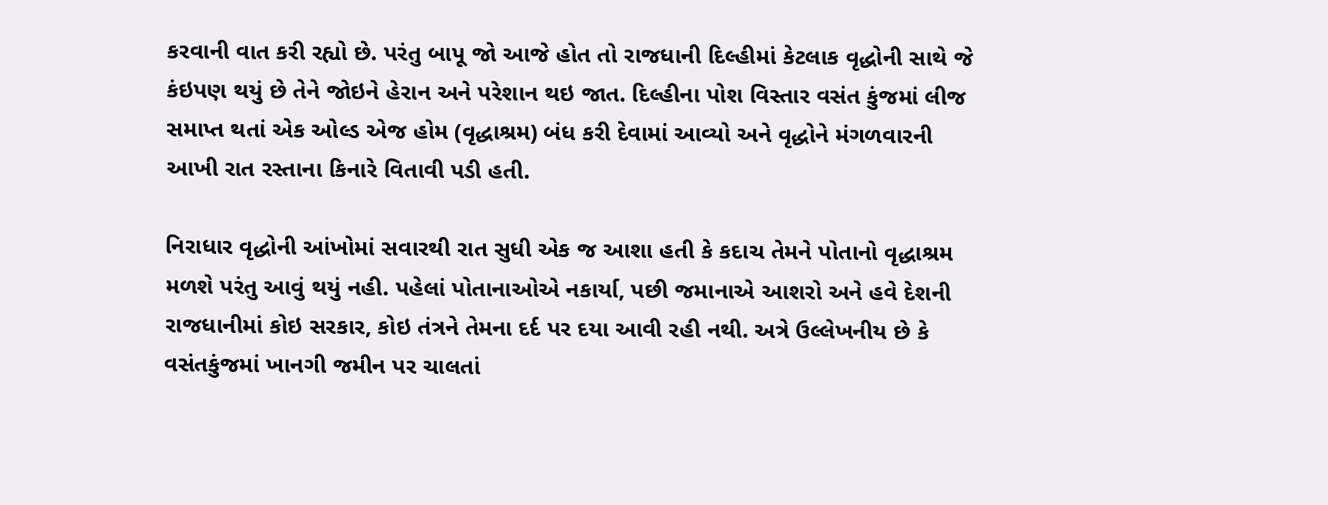કરવાની વાત કરી રહ્યો છે. પરંતુ બાપૂ જો આજે હોત તો રાજધાની દિલ્હીમાં કેટલાક વૃદ્ધોની સાથે જે કંઇપણ થયું છે તેને જોઇને હેરાન અને પરેશાન થઇ જાત. દિલ્હીના પોશ વિસ્તાર વસંત કુંજમાં લીજ સમાપ્ત થતાં એક ઓલ્ડ એજ હોમ (વૃદ્ધાશ્રમ) બંધ કરી દેવામાં આવ્યો અને વૃદ્ધોને મંગળવારની આખી રાત રસ્તાના કિનારે વિતાવી પડી હતી.

નિરાધાર વૃદ્ધોની આંખોમાં સવારથી રાત સુધી એક જ આશા હતી કે કદાચ તેમને પોતાનો વૃદ્ધાશ્રમ મળશે પરંતુ આવું થયું નહી. પહેલાં પોતાનાઓએ નકાર્યા, પછી જમાનાએ આશરો અને હવે દેશની રાજધાનીમાં કોઇ સરકાર, કોઇ તંત્રને તેમના દર્દ પર દયા આવી રહી નથી. અત્રે ઉલ્લેખનીય છે કે વસંતકુંજમાં ખાનગી જમીન પર ચાલતાં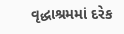વૃદ્ધાશ્રમમાં દરેક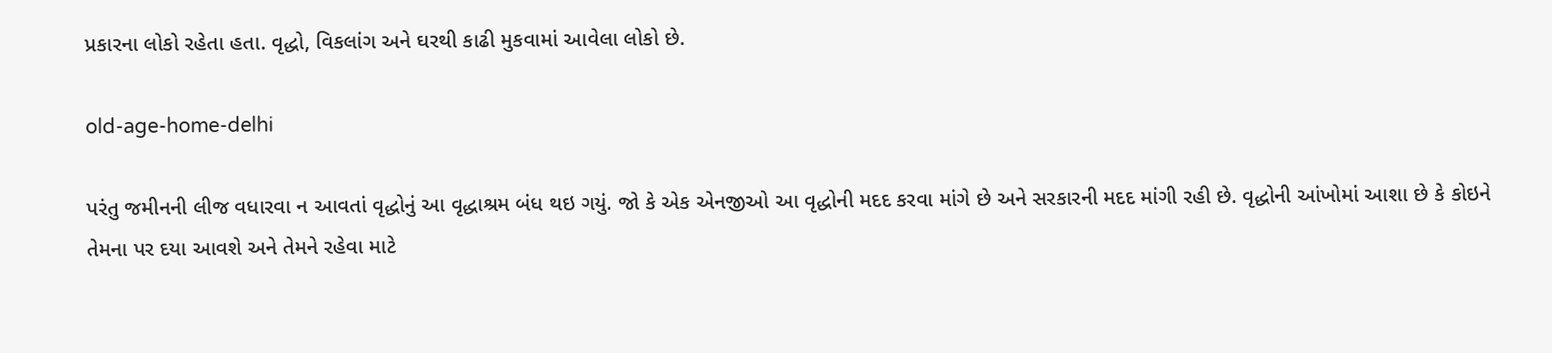પ્રકારના લોકો રહેતા હતા. વૃદ્ધો, વિકલાંગ અને ઘરથી કાઢી મુકવામાં આવેલા લોકો છે.

old-age-home-delhi

પરંતુ જમીનની લીજ વધારવા ન આવતાં વૃદ્ધોનું આ વૃદ્ધાશ્રમ બંધ થઇ ગયું. જો કે એક એનજીઓ આ વૃદ્ધોની મદદ કરવા માંગે છે અને સરકારની મદદ માંગી રહી છે. વૃદ્ધોની આંખોમાં આશા છે કે કોઇને તેમના પર દયા આવશે અને તેમને રહેવા માટે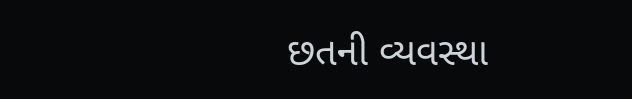છતની વ્યવસ્થા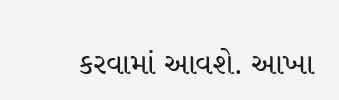કરવામાં આવશે. આખા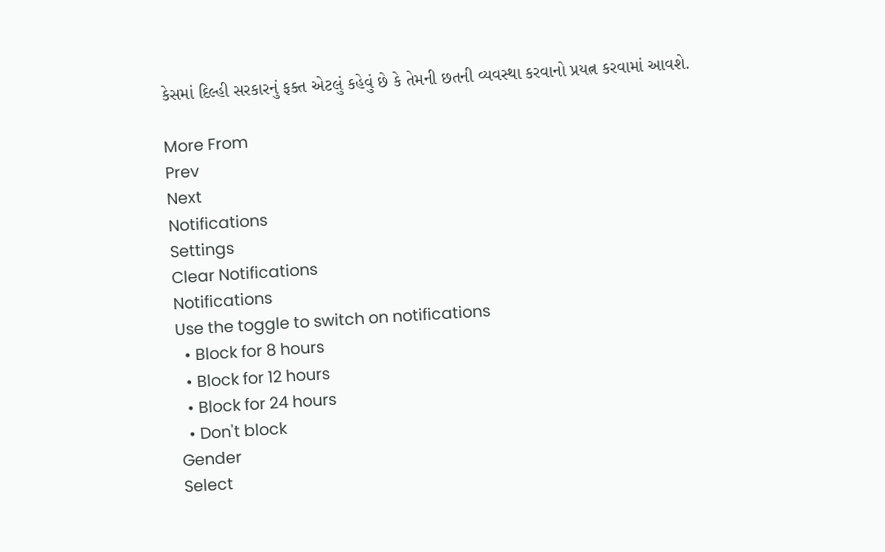કેસમાં દિલ્હી સરકારનું ફક્ત એટલું કહેવું છે કે તેમની છતની વ્યવસ્થા કરવાનો પ્રયત્ન કરવામાં આવશે.

More From
Prev
Next
Notifications
Settings
Clear Notifications
Notifications
Use the toggle to switch on notifications
  • Block for 8 hours
  • Block for 12 hours
  • Block for 24 hours
  • Don't block
Gender
Select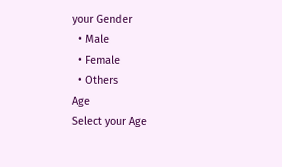your Gender
  • Male
  • Female
  • Others
Age
Select your Age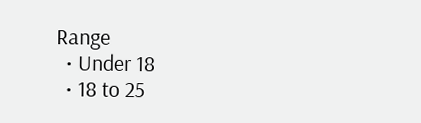Range
  • Under 18
  • 18 to 25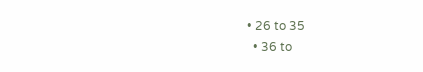• 26 to 35
  • 36 to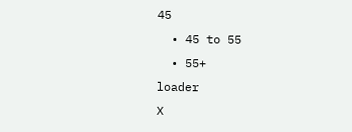45
  • 45 to 55
  • 55+
loader
X